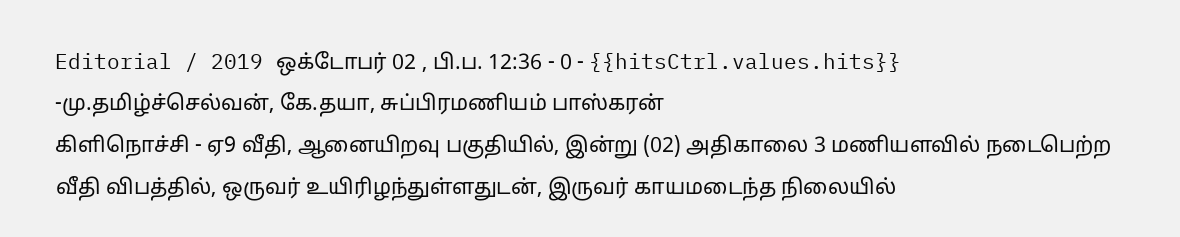Editorial / 2019 ஒக்டோபர் 02 , பி.ப. 12:36 - 0 - {{hitsCtrl.values.hits}}
-மு.தமிழ்ச்செல்வன், கே.தயா, சுப்பிரமணியம் பாஸ்கரன்
கிளிநொச்சி - ஏ9 வீதி, ஆனையிறவு பகுதியில், இன்று (02) அதிகாலை 3 மணியளவில் நடைபெற்ற வீதி விபத்தில், ஒருவர் உயிரிழந்துள்ளதுடன், இருவர் காயமடைந்த நிலையில்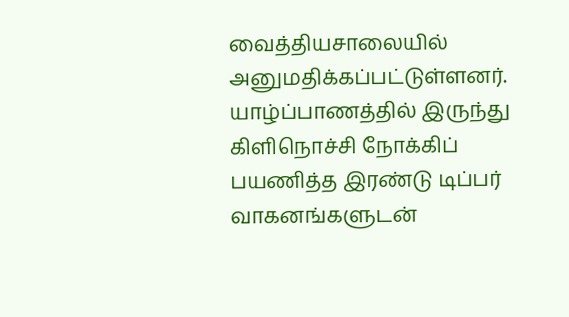வைத்தியசாலையில் அனுமதிக்கப்பட்டுள்ளனர்.
யாழ்ப்பாணத்தில் இருந்து கிளிநொச்சி நோக்கிப் பயணித்த இரண்டு டிப்பர் வாகனங்களுடன்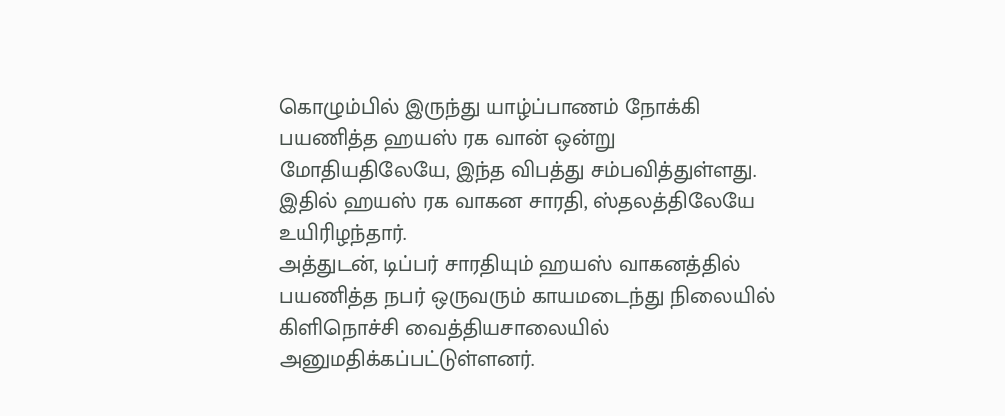கொழும்பில் இருந்து யாழ்ப்பாணம் நோக்கி பயணித்த ஹயஸ் ரக வான் ஒன்று மோதியதிலேயே, இந்த விபத்து சம்பவித்துள்ளது.
இதில் ஹயஸ் ரக வாகன சாரதி, ஸ்தலத்திலேயே உயிரிழந்தார்.
அத்துடன், டிப்பர் சாரதியும் ஹயஸ் வாகனத்தில் பயணித்த நபர் ஒருவரும் காயமடைந்து நிலையில் கிளிநொச்சி வைத்தியசாலையில் அனுமதிக்கப்பட்டுள்ளனர்.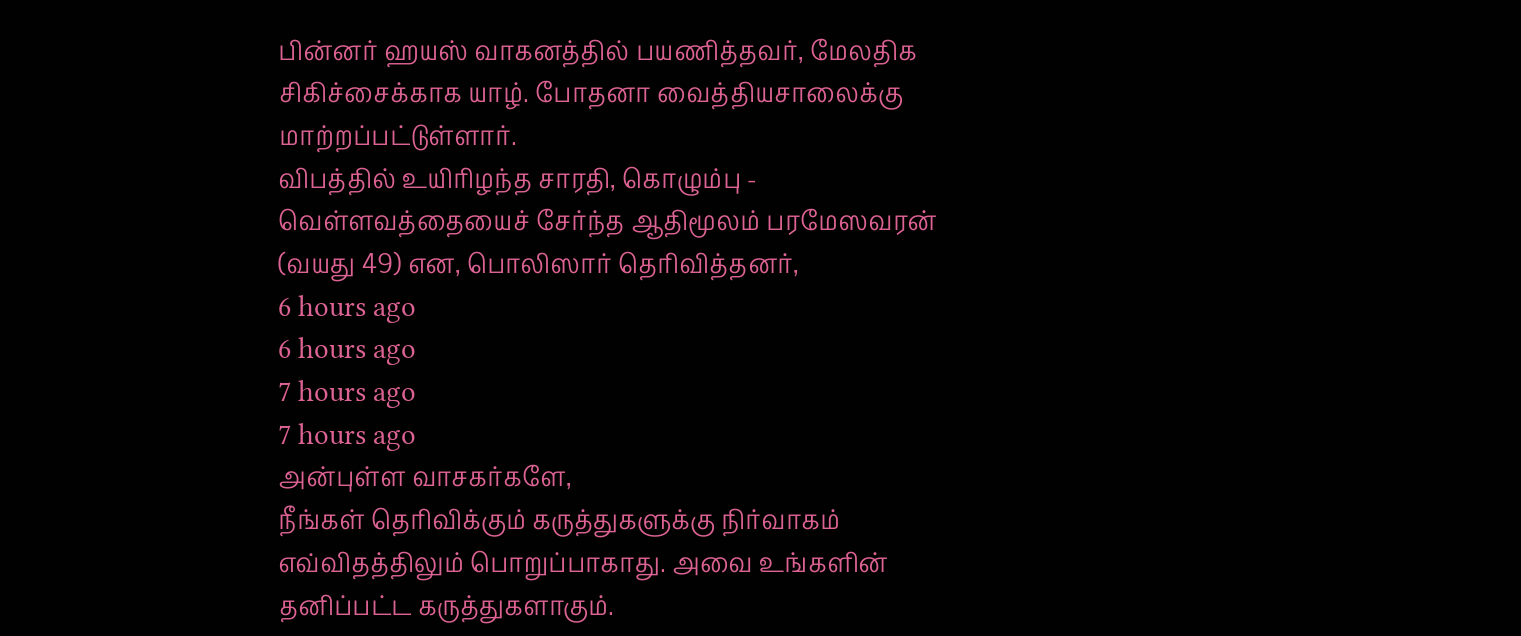பின்னர் ஹயஸ் வாகனத்தில் பயணித்தவர், மேலதிக சிகிச்சைக்காக யாழ். போதனா வைத்தியசாலைக்கு மாற்றப்பட்டுள்ளார்.
விபத்தில் உயிரிழந்த சாரதி, கொழும்பு - வெள்ளவத்தையைச் சேர்ந்த ஆதிமூலம் பரமேஸவரன் (வயது 49) என, பொலிஸார் தெரிவித்தனர்,
6 hours ago
6 hours ago
7 hours ago
7 hours ago
அன்புள்ள வாசகர்களே,
நீங்கள் தெரிவிக்கும் கருத்துகளுக்கு நிர்வாகம் எவ்விதத்திலும் பொறுப்பாகாது. அவை உங்களின் தனிப்பட்ட கருத்துகளாகும்.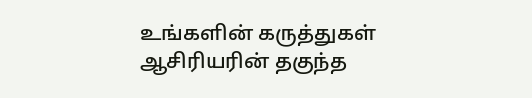உங்களின் கருத்துகள் ஆசிரியரின் தகுந்த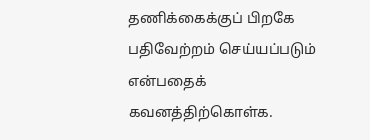தணிக்கைக்குப் பிறகே பதிவேற்றம் செய்யப்படும் என்பதைக் கவனத்திற்கொள்க.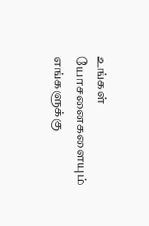உங்கள் யோசனைகளையும் எங்களுக்கு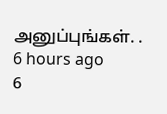அனுப்புங்கள். .
6 hours ago
6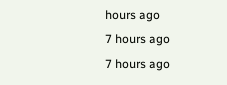hours ago
7 hours ago
7 hours ago